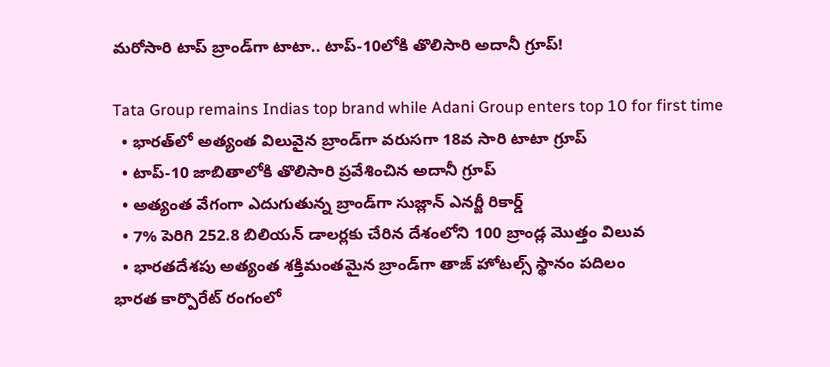మరోసారి టాప్ బ్రాండ్‌గా టాటా.. టాప్-10లోకి తొలిసారి అదానీ గ్రూప్!

Tata Group remains Indias top brand while Adani Group enters top 10 for first time
  • భారత్‌లో అత్యంత విలువైన బ్రాండ్‌గా వరుసగా 18వ సారి టాటా గ్రూప్
  • టాప్-10 జాబితాలోకి తొలిసారి ప్రవేశించిన అదానీ గ్రూప్
  • అత్యంత వేగంగా ఎదుగుతున్న బ్రాండ్‌గా సుజ్లాన్ ఎనర్జీ రికార్డ్
  • 7% పెరిగి 252.8 బిలియన్‌ డాల‌ర్ల‌కు చేరిన దేశంలోని 100 బ్రాండ్ల మొత్తం విలువ
  • భారతదేశపు అత్యంత శక్తిమంతమైన బ్రాండ్‌గా తాజ్ హోటల్స్ స్థానం పదిలం
భారత కార్పొరేట్ రంగంలో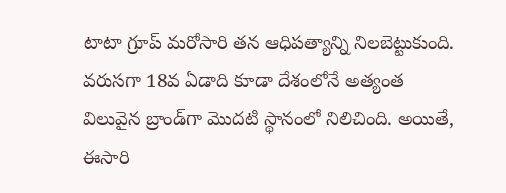టాటా గ్రూప్ మరోసారి తన ఆధిపత్యాన్ని నిలబెట్టుకుంది. వరుసగా 18వ ఏడాది కూడా దేశంలోనే అత్యంత విలువైన బ్రాండ్‌గా మొదటి స్థానంలో నిలిచింది. అయితే, ఈసారి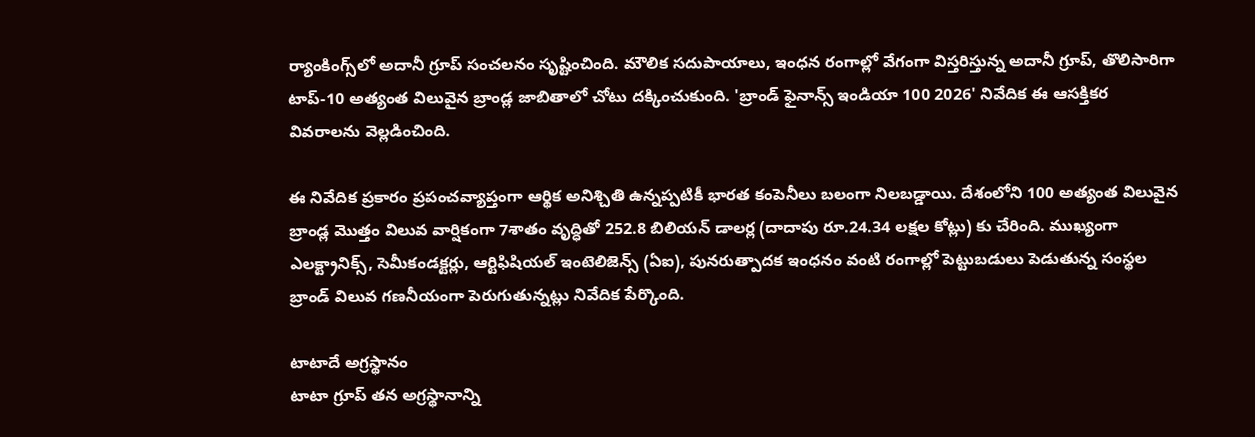ర్యాంకింగ్స్‌లో అదానీ గ్రూప్ సంచలనం సృష్టించింది. మౌలిక సదుపాయాలు, ఇంధన రంగాల్లో వేగంగా విస్తరిస్తున్న అదానీ గ్రూప్, తొలిసారిగా టాప్-10 అత్యంత విలువైన బ్రాండ్ల జాబితాలో చోటు దక్కించుకుంది. 'బ్రాండ్ ఫైనాన్స్ ఇండియా 100 2026' నివేదిక ఈ ఆసక్తికర వివరాలను వెల్లడించింది.

ఈ నివేదిక ప్రకారం ప్రపంచవ్యాప్తంగా ఆర్థిక అనిశ్చితి ఉన్నప్పటికీ భారత కంపెనీలు బలంగా నిలబడ్డాయి. దేశంలోని 100 అత్యంత విలువైన బ్రాండ్ల మొత్తం విలువ వార్షికంగా 7శాతం వృద్ధితో 252.8 బిలియన్ డాలర్ల (దాదాపు రూ.24.34 లక్షల కోట్లు) కు చేరింది. ముఖ్యంగా ఎలక్ట్రానిక్స్, సెమీకండక్టర్లు, ఆర్టిఫిషియల్ ఇంటెలిజెన్స్ (ఏఐ), పునరుత్పాదక ఇంధనం వంటి రంగాల్లో పెట్టుబడులు పెడుతున్న సంస్థల బ్రాండ్ విలువ గణనీయంగా పెరుగుతున్నట్లు నివేదిక పేర్కొంది.

టాటాదే అగ్రస్థానం
టాటా గ్రూప్ తన అగ్రస్థానాన్ని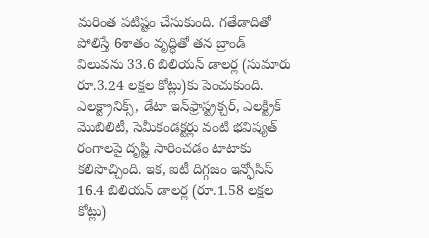మరింత పటిష్టం చేసుకుంది. గతేడాదితో పోలిస్తే 6శాతం వృద్ధితో తన బ్రాండ్ విలువను 33.6 బిలియన్ డాలర్ల (సుమారు రూ.3.24 లక్షల కోట్లు)కు పెంచుకుంది. ఎలక్ట్రానిక్స్, డేటా ఇన్‌ఫ్రాస్ట్రక్చర్, ఎలక్ట్రిక్ మొబిలిటీ, సెమీకండక్టర్లు వంటి భవిష్యత్ రంగాలపై దృష్టి సారించడం టాటాకు కలిసొచ్చింది. ఇక, ఐటీ దిగ్గజం ఇన్ఫోసిస్ 16.4 బిలియన్ డాలర్ల (రూ.1.58 లక్షల కోట్లు)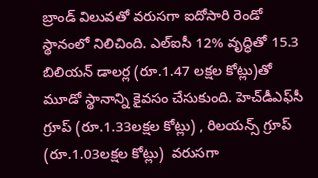బ్రాండ్ విలువతో వరుసగా ఐదోసారి రెండో స్థానంలో నిలిచింది. ఎల్ఐసీ 12% వృద్ధితో 15.3 బిలియన్ డాలర్ల (రూ.1.47 లక్షల కోట్లు)తో మూడో స్థానాన్ని కైవసం చేసుకుంది. హెచ్‌డీఎఫ్‌సీ గ్రూప్ (రూ.1.33లక్షల కోట్లు) , రిలయన్స్ గ్రూప్ (రూ.1.03లక్షల కోట్లు)  వరుసగా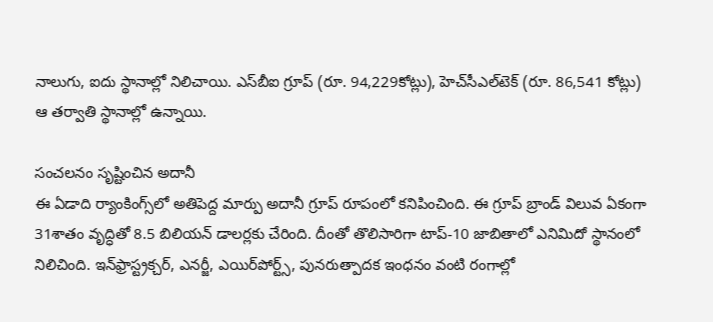నాలుగు, ఐదు స్థానాల్లో నిలిచాయి. ఎస్‌బీఐ గ్రూప్ (రూ. 94,229కోట్లు), హెచ్‌సీఎల్‌టెక్ (రూ. 86,541 కోట్లు) ఆ తర్వాతి స్థానాల్లో ఉన్నాయి.

సంచలనం సృష్టించిన అదానీ
ఈ ఏడాది ర్యాంకింగ్స్‌లో అతిపెద్ద మార్పు అదానీ గ్రూప్ రూపంలో కనిపించింది. ఈ గ్రూప్ బ్రాండ్ విలువ ఏకంగా 31శాతం వృద్ధితో 8.5 బిలియన్ డాలర్లకు చేరింది. దీంతో తొలిసారిగా టాప్-10 జాబితాలో ఎనిమిదో స్థానంలో నిలిచింది. ఇన్‌ఫ్రాస్ట్రక్చర్, ఎనర్జీ, ఎయిర్‌పోర్ట్స్, పునరుత్పాదక ఇంధనం వంటి రంగాల్లో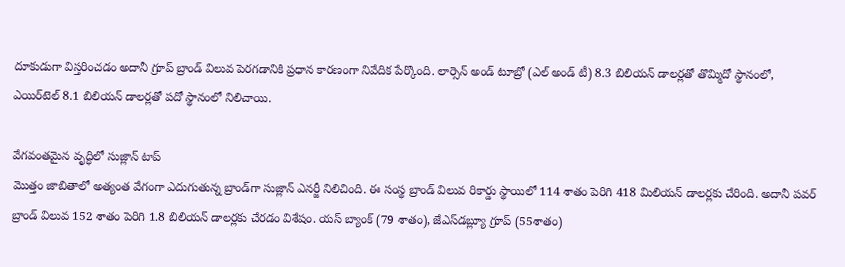దూకుడుగా విస్తరించడం అదానీ గ్రూప్ బ్రాండ్ విలువ పెరగడానికి ప్రధాన కారణంగా నివేదిక పేర్కొంది. లార్సెన్ అండ్ టూబ్రో (ఎల్ అండ్ టీ) 8.3 బిలియన్ డాలర్లతో తొమ్మిదో స్థానంలో, ఎయిర్‌టెల్ 8.1 బిలియన్ డాలర్లతో పదో స్థానంలో నిలిచాయి.

వేగవంతమైన వృద్ధిలో సుజ్లాన్ టాప్
మొత్తం జాబితాలో అత్యంత వేగంగా ఎదుగుతున్న బ్రాండ్‌గా సుజ్లాన్ ఎనర్జీ నిలిచింది. ఈ సంస్థ బ్రాండ్ విలువ రికార్డు స్థాయిలో 114 శాతం పెరిగి 418 మిలియన్ డాలర్లకు చేరింది. అదానీ పవర్ బ్రాండ్ విలువ 152 శాతం పెరిగి 1.8 బిలియన్ డాలర్లకు చేరడం విశేషం. యస్ బ్యాంక్ (79 శాతం), జేఎస్‌డబ్ల్యూ గ్రూప్ (55శాతం)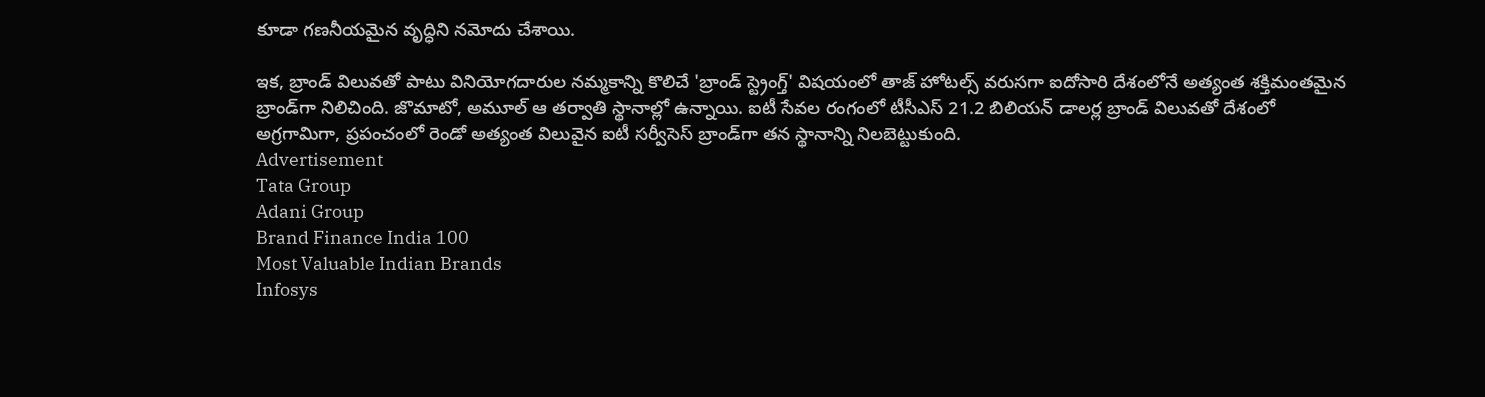కూడా గణనీయమైన వృద్ధిని నమోదు చేశాయి.

ఇక, బ్రాండ్ విలువతో పాటు వినియోగదారుల నమ్మకాన్ని కొలిచే 'బ్రాండ్ స్ట్రెంగ్త్' విషయంలో తాజ్ హోటల్స్ వరుసగా ఐదోసారి దేశంలోనే అత్యంత శక్తిమంతమైన బ్రాండ్‌గా నిలిచింది. జొమాటో, అమూల్ ఆ తర్వాతి స్థానాల్లో ఉన్నాయి. ఐటీ సేవల రంగంలో టీసీఎస్ 21.2 బిలియన్ డాలర్ల బ్రాండ్ విలువతో దేశంలో అగ్రగామిగా, ప్రపంచంలో రెండో అత్యంత విలువైన ఐటీ సర్వీసెస్ బ్రాండ్‌గా తన స్థానాన్ని నిలబెట్టుకుంది.
Advertisement
Tata Group
Adani Group
Brand Finance India 100
Most Valuable Indian Brands
Infosys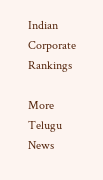Indian Corporate Rankings

More Telugu News